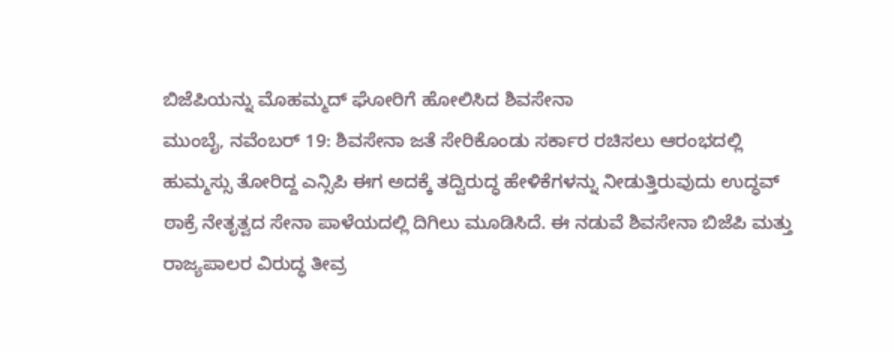ಬಿಜೆಪಿಯನ್ನು ಮೊಹಮ್ಮದ್ ಘೋರಿಗೆ ಹೋಲಿಸಿದ ಶಿವಸೇನಾ
ಮುಂಬೈ, ನವೆಂಬರ್ 19: ಶಿವಸೇನಾ ಜತೆ ಸೇರಿಕೊಂಡು ಸರ್ಕಾರ ರಚಿಸಲು ಆರಂಭದಲ್ಲಿ ಹುಮ್ಮಸ್ಸು ತೋರಿದ್ದ ಎನ್ಸಿಪಿ ಈಗ ಅದಕ್ಕೆ ತದ್ವಿರುದ್ಧ ಹೇಳಿಕೆಗಳನ್ನು ನೀಡುತ್ತಿರುವುದು ಉದ್ಧವ್ ಠಾಕ್ರೆ ನೇತೃತ್ವದ ಸೇನಾ ಪಾಳೆಯದಲ್ಲಿ ದಿಗಿಲು ಮೂಡಿಸಿದೆ. ಈ ನಡುವೆ ಶಿವಸೇನಾ ಬಿಜೆಪಿ ಮತ್ತು ರಾಜ್ಯಪಾಲರ ವಿರುದ್ಧ ತೀವ್ರ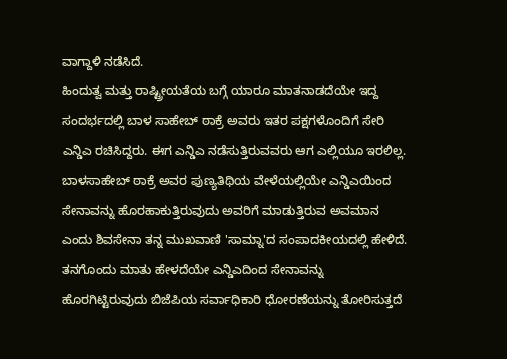ವಾಗ್ದಾಳಿ ನಡೆಸಿದೆ.
ಹಿಂದುತ್ವ ಮತ್ತು ರಾಷ್ಟ್ರೀಯತೆಯ ಬಗ್ಗೆ ಯಾರೂ ಮಾತನಾಡದೆಯೇ ಇದ್ದ ಸಂದರ್ಭದಲ್ಲಿ ಬಾಳ ಸಾಹೇಬ್ ಠಾಕ್ರೆ ಅವರು ಇತರ ಪಕ್ಷಗಳೊಂದಿಗೆ ಸೇರಿ ಎನ್ಡಿಎ ರಚಿಸಿದ್ದರು. ಈಗ ಎನ್ಡಿಎ ನಡೆಸುತ್ತಿರುವವರು ಆಗ ಎಲ್ಲಿಯೂ ಇರಲಿಲ್ಲ. ಬಾಳಸಾಹೇಬ್ ಠಾಕ್ರೆ ಅವರ ಪುಣ್ಯತಿಥಿಯ ವೇಳೆಯಲ್ಲಿಯೇ ಎನ್ಡಿಎಯಿಂದ ಸೇನಾವನ್ನು ಹೊರಹಾಕುತ್ತಿರುವುದು ಅವರಿಗೆ ಮಾಡುತ್ತಿರುವ ಅವಮಾನ ಎಂದು ಶಿವಸೇನಾ ತನ್ನ ಮುಖವಾಣಿ 'ಸಾಮ್ನಾ'ದ ಸಂಪಾದಕೀಯದಲ್ಲಿ ಹೇಳಿದೆ.
ತನಗೊಂದು ಮಾತು ಹೇಳದೆಯೇ ಎನ್ಡಿಎದಿಂದ ಸೇನಾವನ್ನು ಹೊರಗಿಟ್ಟಿರುವುದು ಬಿಜೆಪಿಯ ಸರ್ವಾಧಿಕಾರಿ ಧೋರಣೆಯನ್ನು ತೋರಿಸುತ್ತದೆ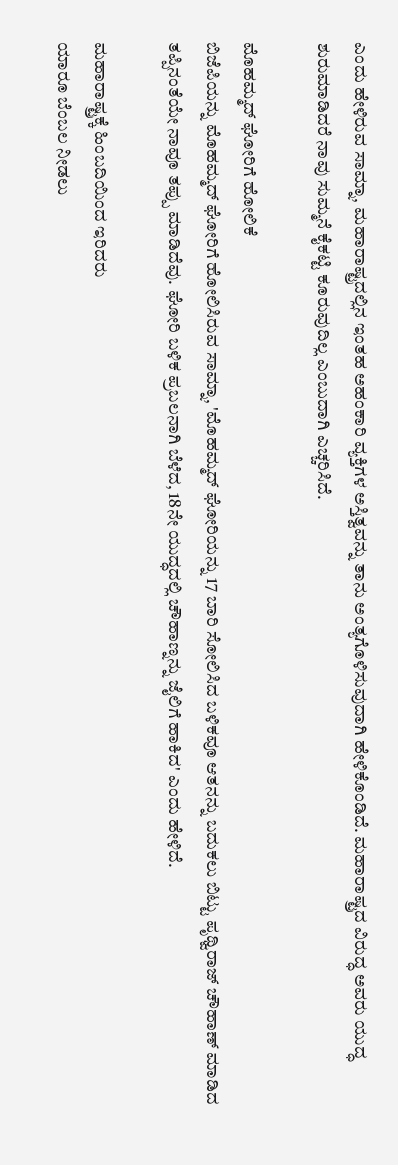ಎಂದು ಹೇಳಿರುವ ಸಾಮ್ನಾ, ಮಹಾರಾಷ್ಟ್ರದಲ್ಲಿನ ಇಂತಹ ಅಹಂಕಾರಿ ವ್ಯಕ್ತಿಗಳ ಅಸ್ತಿತ್ವವನ್ನು ತಾನು ಅಂತ್ಯಗೊಳಿಸುವುದಾಗಿ ಹೇಳಿಕೊಂಡಿದೆ. ಮಹಾರಾಷ್ಟ್ರದ ವಿರುದ್ಧ ಅವರು ಯುದ್ಧ ಶುರುಮಾಡಿದರೆ ನಾವು ಸುಮ್ಮನೆ ಕೈಕಟ್ಟಿ ಕೂರುವುದಿಲ್ಲ ಎಂಬುದಾಗಿ ಎಚ್ಚರಿಸಿದೆ.

ಮೊಹಮ್ಮದ್ ಘೋರಿಗೆ ಹೋಲಿಕೆ
ಬಿಜೆಪಿಯನ್ನು ಮೊಹಮ್ಮದ್ ಘೋರಿಗೆ ಹೋಲಿಸಿರುವ ಸಾಮ್ನಾ, 'ಮೊಹಮ್ಮದ್ ಘೋರಿಯನ್ನು 17 ಬಾರಿ ಸೋಲಿಸಿದ ಬಳಿಕವೂ ಆತನನ್ನು ಬದುಕಲು ಬಿಟ್ಟು ಪೃಥ್ವಿರಾಜ್ ಚೌಹಾಣ್ ಮಾಡಿದ ತಪ್ಪಿನಂತೆಯೇ ನಾವೂ ತಪ್ಪು ಮಾಡಿದೆವು. ಘೋರಿ ಬಳಿಕ ಪ್ರಬಲನಾಗಿ ಬೆಳೆದ, 18ನೇ ಯುದ್ಧದಲ್ಲಿ ಚೌಹಾಣ್ನನ್ನು ಜೈಲಿಗೆ ಹಾಕಿದ' ಎಂದು ಹೇಳಿದೆ.

ಮಹಾರಾಷ್ಟ್ರಕ್ಕೆ ಹಿಂಬದಿಯಿಂದ ಇರಿದರು
ಯಾರೂ ಬೆಂಬಲ ನೀಡಲು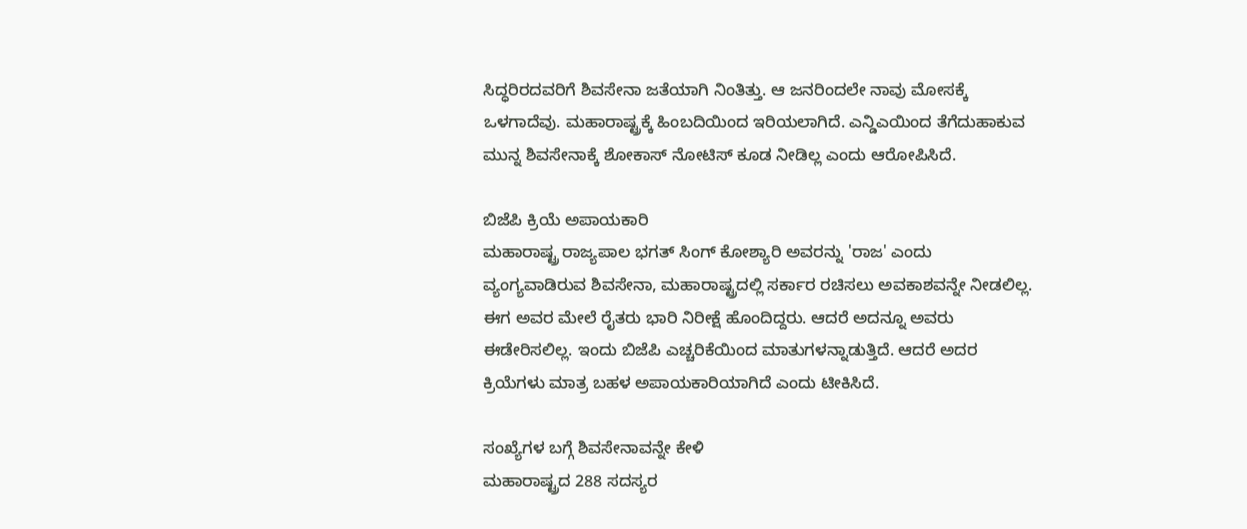ಸಿದ್ಧರಿರದವರಿಗೆ ಶಿವಸೇನಾ ಜತೆಯಾಗಿ ನಿಂತಿತ್ತು. ಆ ಜನರಿಂದಲೇ ನಾವು ಮೋಸಕ್ಕೆ ಒಳಗಾದೆವು. ಮಹಾರಾಷ್ಟ್ರಕ್ಕೆ ಹಿಂಬದಿಯಿಂದ ಇರಿಯಲಾಗಿದೆ. ಎನ್ಡಿಎಯಿಂದ ತೆಗೆದುಹಾಕುವ ಮುನ್ನ ಶಿವಸೇನಾಕ್ಕೆ ಶೋಕಾಸ್ ನೋಟಿಸ್ ಕೂಡ ನೀಡಿಲ್ಲ ಎಂದು ಆರೋಪಿಸಿದೆ.

ಬಿಜೆಪಿ ಕ್ರಿಯೆ ಅಪಾಯಕಾರಿ
ಮಹಾರಾಷ್ಟ್ರ ರಾಜ್ಯಪಾಲ ಭಗತ್ ಸಿಂಗ್ ಕೋಶ್ಯಾರಿ ಅವರನ್ನು 'ರಾಜ' ಎಂದು ವ್ಯಂಗ್ಯವಾಡಿರುವ ಶಿವಸೇನಾ, ಮಹಾರಾಷ್ಟ್ರದಲ್ಲಿ ಸರ್ಕಾರ ರಚಿಸಲು ಅವಕಾಶವನ್ನೇ ನೀಡಲಿಲ್ಲ. ಈಗ ಅವರ ಮೇಲೆ ರೈತರು ಭಾರಿ ನಿರೀಕ್ಷೆ ಹೊಂದಿದ್ದರು. ಆದರೆ ಅದನ್ನೂ ಅವರು ಈಡೇರಿಸಲಿಲ್ಲ. ಇಂದು ಬಿಜೆಪಿ ಎಚ್ಚರಿಕೆಯಿಂದ ಮಾತುಗಳನ್ನಾಡುತ್ತಿದೆ. ಆದರೆ ಅದರ ಕ್ರಿಯೆಗಳು ಮಾತ್ರ ಬಹಳ ಅಪಾಯಕಾರಿಯಾಗಿದೆ ಎಂದು ಟೀಕಿಸಿದೆ.

ಸಂಖ್ಯೆಗಳ ಬಗ್ಗೆ ಶಿವಸೇನಾವನ್ನೇ ಕೇಳಿ
ಮಹಾರಾಷ್ಟ್ರದ 288 ಸದಸ್ಯರ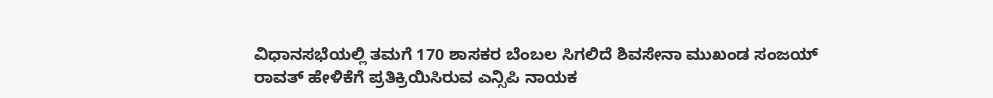ವಿಧಾನಸಭೆಯಲ್ಲಿ ತಮಗೆ 170 ಶಾಸಕರ ಬೆಂಬಲ ಸಿಗಲಿದೆ ಶಿವಸೇನಾ ಮುಖಂಡ ಸಂಜಯ್ ರಾವತ್ ಹೇಳಿಕೆಗೆ ಪ್ರತಿಕ್ರಿಯಿಸಿರುವ ಎನ್ಸಿಪಿ ನಾಯಕ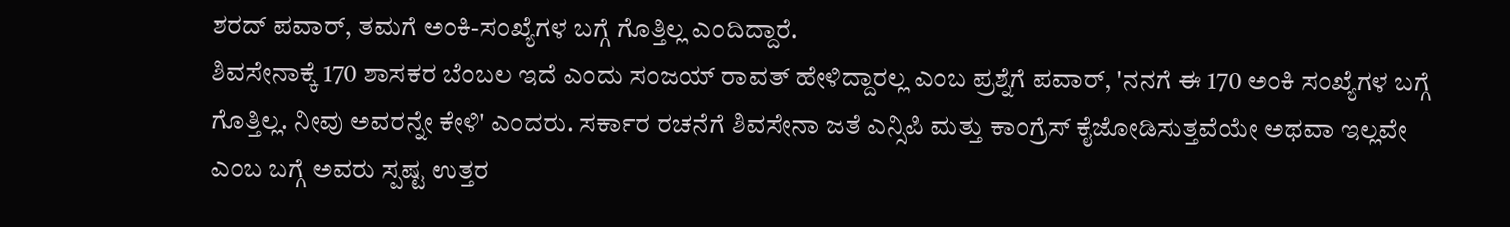ಶರದ್ ಪವಾರ್, ತಮಗೆ ಅಂಕಿ-ಸಂಖ್ಯೆಗಳ ಬಗ್ಗೆ ಗೊತ್ತಿಲ್ಲ ಎಂದಿದ್ದಾರೆ.
ಶಿವಸೇನಾಕ್ಕೆ 170 ಶಾಸಕರ ಬೆಂಬಲ ಇದೆ ಎಂದು ಸಂಜಯ್ ರಾವತ್ ಹೇಳಿದ್ದಾರಲ್ಲ ಎಂಬ ಪ್ರಶ್ನೆಗೆ ಪವಾರ್, 'ನನಗೆ ಈ 170 ಅಂಕಿ ಸಂಖ್ಯೆಗಳ ಬಗ್ಗೆ ಗೊತ್ತಿಲ್ಲ. ನೀವು ಅವರನ್ನೇ ಕೇಳಿ' ಎಂದರು. ಸರ್ಕಾರ ರಚನೆಗೆ ಶಿವಸೇನಾ ಜತೆ ಎನ್ಸಿಪಿ ಮತ್ತು ಕಾಂಗ್ರೆಸ್ ಕೈಜೋಡಿಸುತ್ತವೆಯೇ ಅಥವಾ ಇಲ್ಲವೇ ಎಂಬ ಬಗ್ಗೆ ಅವರು ಸ್ಪಷ್ಟ ಉತ್ತರ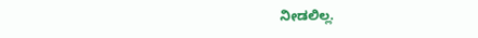ನೀಡಲಿಲ್ಲ.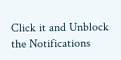Click it and Unblock the Notifications